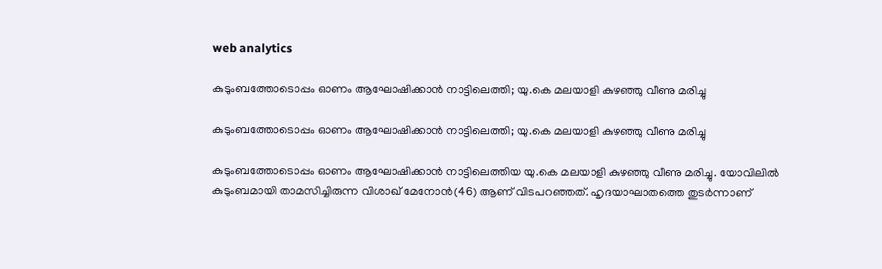web analytics

കുടുംബത്തോടൊപ്പം ഓണം ആഘോഷിക്കാന്‍ നാട്ടിലെത്തി; യു.കെ മലയാളി കുഴഞ്ഞു വീണു മരിച്ചു

കുടുംബത്തോടൊപ്പം ഓണം ആഘോഷിക്കാന്‍ നാട്ടിലെത്തി; യു.കെ മലയാളി കുഴഞ്ഞു വീണു മരിച്ചു

കുടുംബത്തോടൊപ്പം ഓണം ആഘോഷിക്കാന്‍ നാട്ടിലെത്തിയ യു.കെ മലയാളി കുഴഞ്ഞു വീണു മരിച്ചു. യോവിലില്‍ കുടുംബമായി താമസിച്ചിരുന്ന വിശാഖ് മേനോന്‍(46) ആണ് വിടപറഞ്ഞത്. ഹൃദയാഘാതത്തെ തുടര്‍ന്നാണ്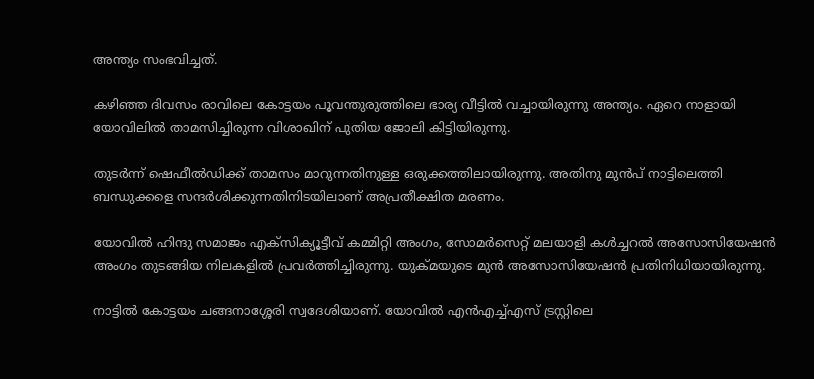അന്ത്യം സംഭവിച്ചത്.

കഴിഞ്ഞ ദിവസം രാവിലെ കോട്ടയം പൂവന്തുരുത്തിലെ ഭാര്യ വീട്ടില്‍ വച്ചായിരുന്നു അന്ത്യം. ഏറെ നാളായി യോവിലില്‍ താമസിച്ചിരുന്ന വിശാഖിന് പുതിയ ജോലി കിട്ടിയിരുന്നു.

തുടര്‍ന്ന് ഷെഫീല്‍ഡിക്ക് താമസം മാറുന്നതിനുള്ള ഒരുക്കത്തിലായിരുന്നു. അതിനു മുന്‍പ് നാട്ടിലെത്തി ബന്ധുക്കളെ സന്ദര്‍ശിക്കുന്നതിനിടയിലാണ് അപ്രതീക്ഷിത മരണം.

യോവില്‍ ഹിന്ദു സമാജം എക്സിക്യൂട്ടീവ് കമ്മിറ്റി അംഗം, സോമര്‍സെറ്റ് മലയാളി കള്‍ച്ചറല്‍ അസോസിയേഷന്‍ അംഗം തുടങ്ങിയ നിലകളില്‍ പ്രവര്‍ത്തിച്ചിരുന്നു. യുക്മയുടെ മുന്‍ അസോസിയേഷന്‍ പ്രതിനിധിയായിരുന്നു.

നാട്ടില്‍ കോട്ടയം ചങ്ങനാശ്ശേരി സ്വദേശിയാണ്. യോവില്‍ എന്‍എച്ച്എസ് ട്രസ്റ്റിലെ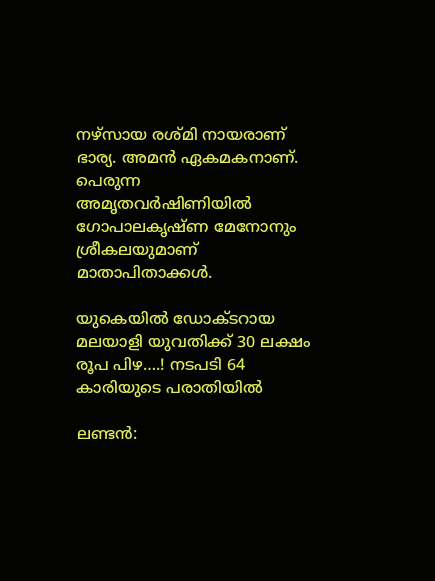നഴ്സായ രശ്മി നായരാണ് ഭാര്യ. അമന്‍ ഏകമകനാണ്. പെരുന്ന അമൃതവര്‍ഷിണിയില്‍ ഗോപാലകൃഷ്ണ മേനോനും ശ്രീകലയുമാണ് മാതാപിതാക്കള്‍.

യുകെയിൽ ഡോക്ടറായ മലയാളി യുവതിക്ക് 30 ലക്ഷം രൂപ പിഴ….! നടപടി 64 കാരിയുടെ പരാതിയിൽ

ലണ്ടൻ: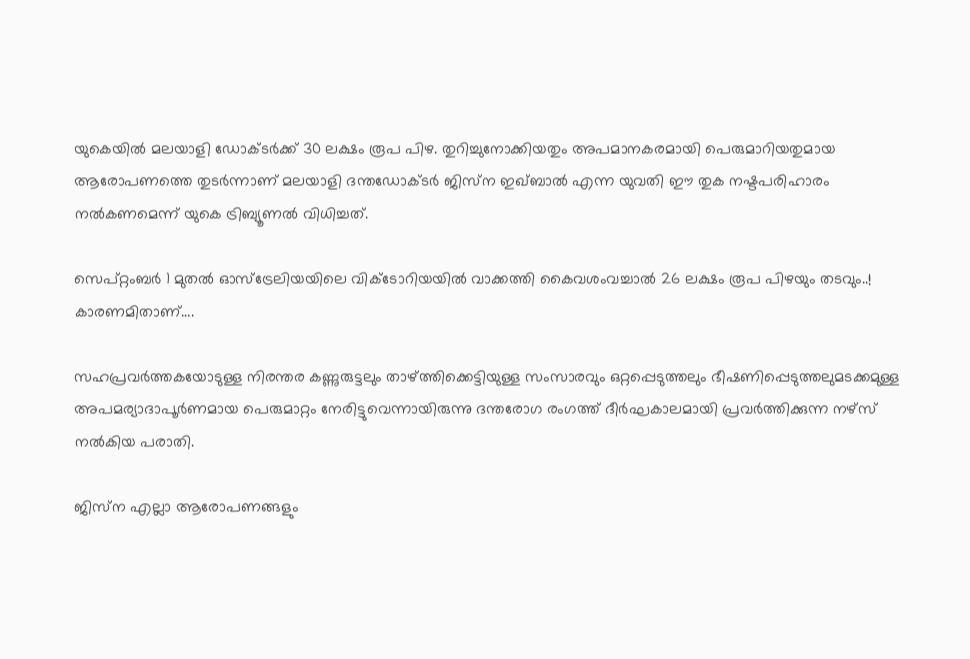യുകെയിൽ മലയാളി ഡോക്ടർക്ക് 30 ലക്ഷം രൂപ പിഴ. തുറിച്ചുനോക്കിയതും അപമാനകരമായി പെരുമാറിയതുമായ ആരോപണത്തെ തുടർന്നാണ് മലയാളി ദന്തഡോക്ടർ ജിസ്‌ന ഇഖ്ബാൽ എന്ന യുവതി ഈ തുക നഷ്ടപരിഹാരം നൽകണമെന്ന് യുകെ ട്രിബ്യൂണൽ വിധിച്ചത്.

സെപ്റ്റംബർ 1 മുതൽ ഓസ്‌ട്രേലിയയിലെ വിക്ടോറിയയിൽ വാക്കത്തി കൈവശംവച്ചാൽ 26 ലക്ഷം രൂപ പിഴയും തടവും..! കാരണമിതാണ്….

സഹപ്രവർത്തകയോടുള്ള നിരന്തര കണ്ണുരുട്ടലും താഴ്ത്തിക്കെട്ടിയുള്ള സംസാരവും ഒറ്റപ്പെടുത്തലും ഭീഷണിപ്പെടുത്തലുമടക്കമുള്ള അപമര്യാദാപൂർണമായ പെരുമാറ്റം നേരിട്ടുവെന്നായിരുന്നു ദന്തരോഗ രംഗത്ത് ദീർഘകാലമായി പ്രവർത്തിക്കുന്ന നഴ്‌സ് നൽകിയ പരാതി.

ജിസ്‌ന എല്ലാ ആരോപണങ്ങളും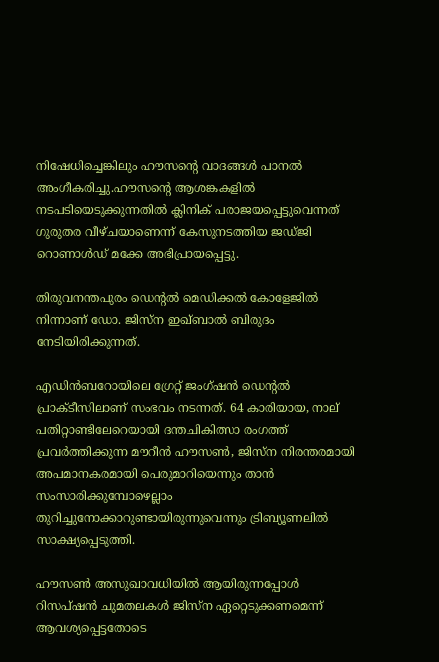നിഷേധിച്ചെങ്കിലും ഹൗസന്റെ വാദങ്ങൾ പാനൽ അംഗീകരിച്ചു.ഹൗസന്റെ ആശങ്കകളിൽ നടപടിയെടുക്കുന്നതിൽ ക്ലിനിക് പരാജയപ്പെട്ടുവെന്നത് ഗുരുതര വീഴ്ചയാണെന്ന് കേസുനടത്തിയ ജഡ്ജി റൊണാൾഡ് മക്കേ അഭിപ്രായപ്പെട്ടു.

തിരുവനന്തപുരം ഡെന്റൽ മെഡിക്കൽ കോളേജിൽ നിന്നാണ് ഡോ. ജിസ്‌ന ഇഖ്ബാൽ ബിരുദം നേടിയിരിക്കുന്നത്.

എഡിൻബറോയിലെ ഗ്രേറ്റ് ജംഗ്ഷൻ ഡെന്റൽ പ്രാക്ടീസിലാണ് സംഭവം നടന്നത്. 64 കാരിയായ, നാല് പതിറ്റാണ്ടിലേറെയായി ദന്തചികിത്സാ രംഗത്ത് പ്രവർത്തിക്കുന്ന മൗറീൻ ഹൗസൺ, ജിസ്‌ന നിരന്തരമായി അപമാനകരമായി പെരുമാറിയെന്നും താൻ സംസാരിക്കുമ്പോഴെല്ലാം തുറിച്ചുനോക്കാറുണ്ടായിരുന്നുവെന്നും ട്രിബ്യൂണലിൽ സാക്ഷ്യപ്പെടുത്തി.

ഹൗസൺ അസുഖാവധിയിൽ ആയിരുന്നപ്പോൾ റിസപ്ഷൻ ചുമതലകൾ ജിസ്‌ന ഏറ്റെടുക്കണമെന്ന് ആവശ്യപ്പെട്ടതോടെ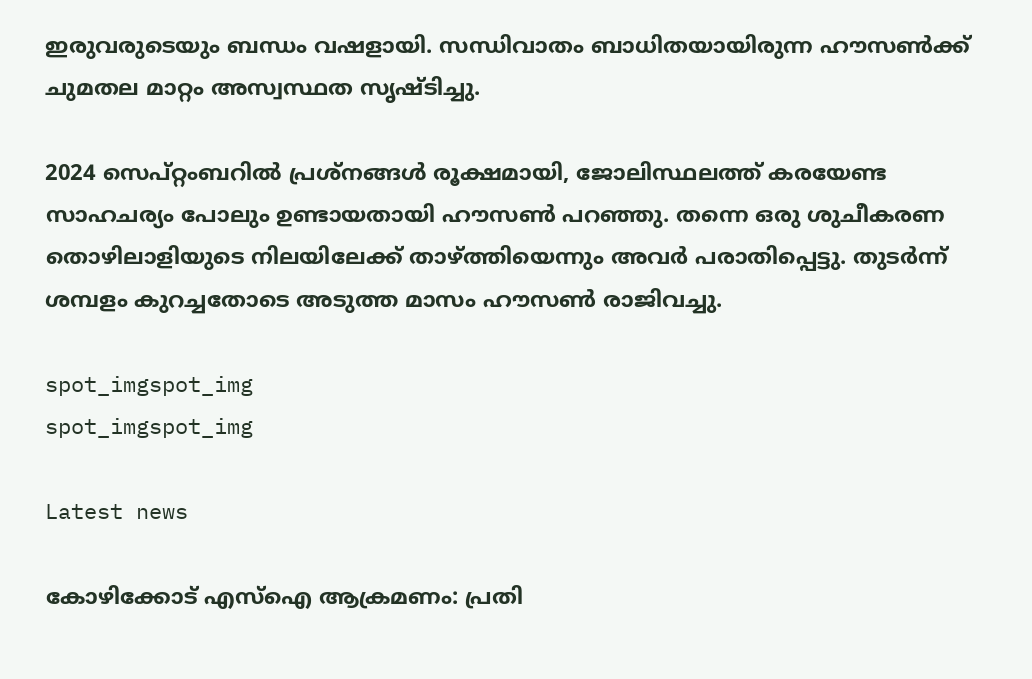ഇരുവരുടെയും ബന്ധം വഷളായി. സന്ധിവാതം ബാധിതയായിരുന്ന ഹൗസൺക്ക് ചുമതല മാറ്റം അസ്വസ്ഥത സൃഷ്ടിച്ചു.

2024 സെപ്റ്റംബറിൽ പ്രശ്നങ്ങൾ രൂക്ഷമായി, ജോലിസ്ഥലത്ത് കരയേണ്ട സാഹചര്യം പോലും ഉണ്ടായതായി ഹൗസൺ പറഞ്ഞു. തന്നെ ഒരു ശുചീകരണ തൊഴിലാളിയുടെ നിലയിലേക്ക് താഴ്ത്തിയെന്നും അവർ പരാതിപ്പെട്ടു. തുടർന്ന് ശമ്പളം കുറച്ചതോടെ അടുത്ത മാസം ഹൗസൺ രാജിവച്ചു.

spot_imgspot_img
spot_imgspot_img

Latest news

കോഴിക്കോട് എസ്‌ഐ ആക്രമണം: പ്രതി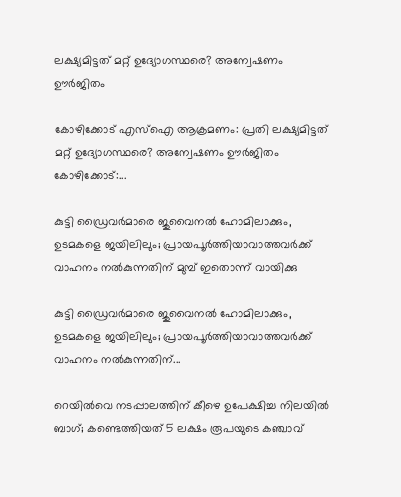ലക്ഷ്യമിട്ടത് മറ്റ് ഉദ്യോഗസ്ഥരെ? അന്വേഷണം ഊർജിതം

കോഴിക്കോട് എസ്‌ഐ ആക്രമണം: പ്രതി ലക്ഷ്യമിട്ടത് മറ്റ് ഉദ്യോഗസ്ഥരെ? അന്വേഷണം ഊർജിതം കോഴിക്കോട്:...

കുട്ടി ഡ്രൈവർമാരെ ജുവൈനൽ ഹോമിലാക്കും, ഉടമകളെ ജയിലിലും; പ്രായപൂർത്തിയാവാത്തവർക്ക് വാഹനം നൽകുന്നതിന് മുമ്പ് ഇതൊന്ന് വായിക്കു

കുട്ടി ഡ്രൈവർമാരെ ജുവൈനൽ ഹോമിലാക്കും, ഉടമകളെ ജയിലിലും; പ്രായപൂർത്തിയാവാത്തവർക്ക് വാഹനം നൽകുന്നതിന്...

റെയിൽവെ നടപ്പാലത്തിന് കീഴെ ഉപേക്ഷിച്ച നിലയിൽ ബാഗ്; കണ്ടെത്തിയത് 5 ലക്ഷം രൂപയുടെ കഞ്ചാവ്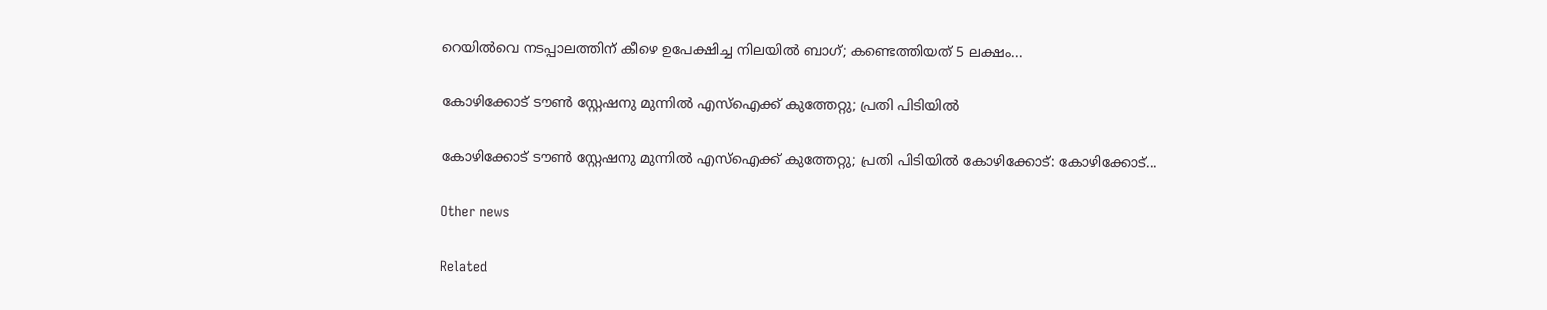റെയിൽവെ നടപ്പാലത്തിന് കീഴെ ഉപേക്ഷിച്ച നിലയിൽ ബാഗ്; കണ്ടെത്തിയത് 5 ലക്ഷം...

കോഴിക്കോട് ടൗൺ സ്റ്റേഷനു മുന്നിൽ എസ്ഐക്ക് കുത്തേറ്റു; പ്രതി പിടിയിൽ

കോഴിക്കോട് ടൗൺ സ്റ്റേഷനു മുന്നിൽ എസ്ഐക്ക് കുത്തേറ്റു; പ്രതി പിടിയിൽ കോഴിക്കോട്: കോഴിക്കോട്...

Other news

Related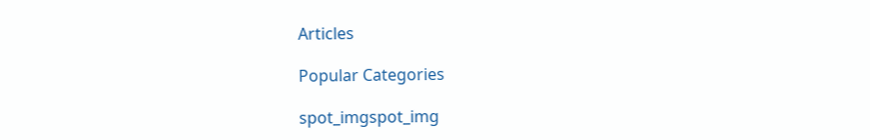Articles

Popular Categories

spot_imgspot_img